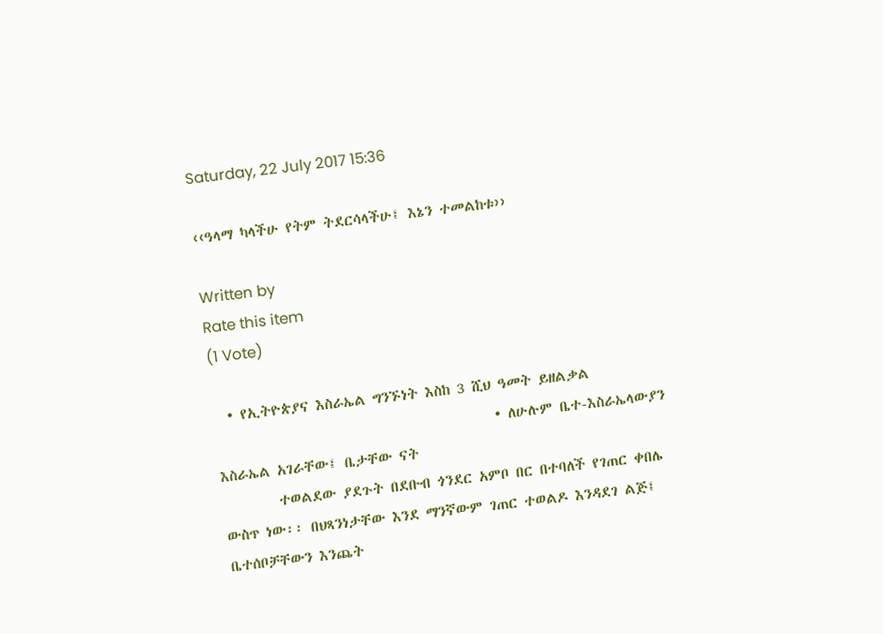Saturday, 22 July 2017 15:36

‹‹ዓላማ ካላችሁ የትም ትደርሳላችሁ፤ እኔን ተመልከቱ››

Written by
Rate this item
(1 Vote)

  • የኢትዮጵያና እስራኤል ግንኙነት እስከ 3 ሺህ ዓመት ይዘልቃል
                                        • ለሁሉም ቤተ-እስራኤላውያን እስራኤል አገራቸው፤ ቤታቸው ናት
        ተወልደው ያደጉት በደቡብ ጎንደር አምቦ በር በተባለች የገጠር ቀበሌ ውስጥ ነው፡፡ በህጻንነታቸው እንደ ማንኛውም ገጠር ተወልዶ እንዳደገ ልጅ፤ ቤተሰቦቻቸውን እንጨት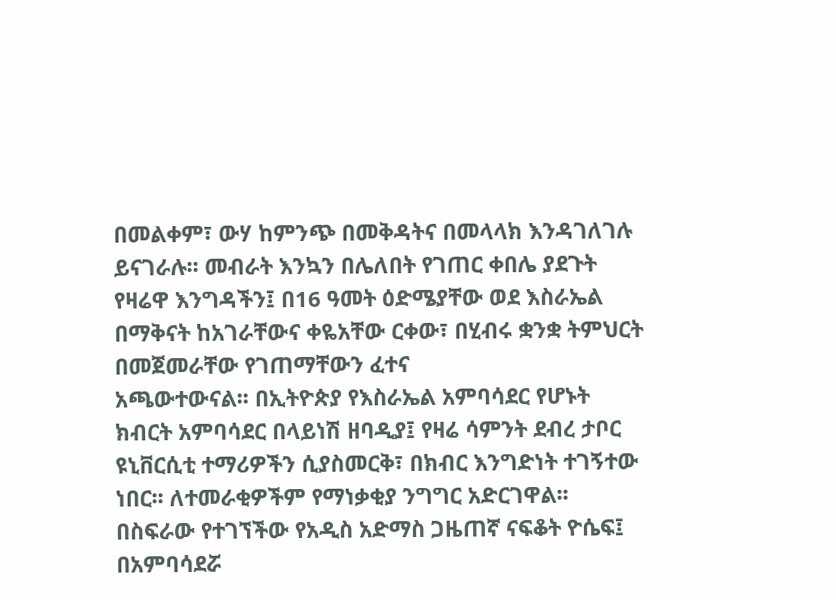በመልቀም፣ ውሃ ከምንጭ በመቅዳትና በመላላክ እንዳገለገሉ ይናገራሉ፡፡ መብራት እንኳን በሌለበት የገጠር ቀበሌ ያደጉት የዛሬዋ እንግዳችን፤ በ16 ዓመት ዕድሜያቸው ወደ እስራኤል በማቅናት ከአገራቸውና ቀዬአቸው ርቀው፣ በሂብሩ ቋንቋ ትምህርት በመጀመራቸው የገጠማቸውን ፈተና
አጫውተውናል፡፡ በኢትዮጵያ የእስራኤል አምባሳደር የሆኑት ክብርት አምባሳደር በላይነሽ ዘባዲያ፤ የዛሬ ሳምንት ደብረ ታቦር ዩኒቨርሲቲ ተማሪዎችን ሲያስመርቅ፣ በክብር እንግድነት ተገኝተው ነበር፡፡ ለተመራቂዎችም የማነቃቂያ ንግግር አድርገዋል፡፡ በስፍራው የተገኘችው የአዲስ አድማስ ጋዜጠኛ ናፍቆት ዮሴፍ፤ በአምባሳደሯ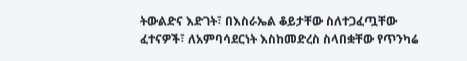ትውልድና እድገት፣ በእስራኤል ቆይታቸው ስለተጋፈጧቸው ፈተናዎች፣ ለአምባሳደርነት እስከመድረስ ስላበቋቸው የጥንካሬ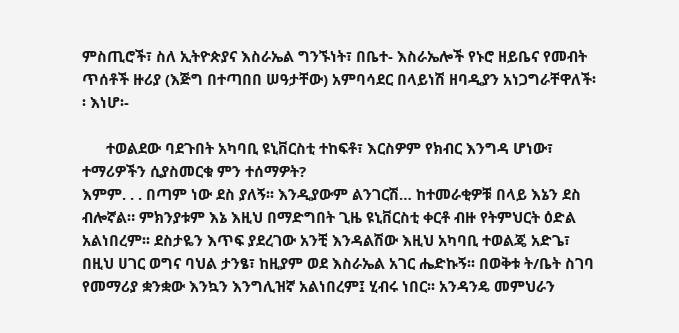ምስጢሮች፣ ስለ ኢትዮጵያና እስራኤል ግንኙነት፣ በቤተ- እስራኤሎች የኑሮ ዘይቤና የመብት ጥሰቶች ዙሪያ (እጅግ በተጣበበ ሠዓታቸው) አምባሳደር በላይነሽ ዘባዲያን አነጋግራቸዋለች፡፡ እነሆ፡-

      ተወልደው ባደጉበት አካባቢ ዩኒቨርስቲ ተከፍቶ፣ እርስዎም የክብር እንግዳ ሆነው፣ ተማሪዎችን ሲያስመርቁ ምን ተሰማዎት?
እምም. . . በጣም ነው ደስ ያለኝ፡፡ እንዲያውም ልንገርሽ… ከተመራቂዎቹ በላይ እኔን ደስ ብሎኛል። ምክንያቱም እኔ እዚህ በማድግበት ጊዜ ዩኒቨርስቲ ቀርቶ ብዙ የትምህርት ዕድል አልነበረም፡፡ ደስታዬን እጥፍ ያደረገው አንቺ እንዳልሽው እዚህ አካባቢ ተወልጄ አድጌ፣ በዚህ ሀገር ወግና ባህል ታንፄ፣ ከዚያም ወደ እስራኤል አገር ሔድኩኝ፡፡ በወቅቱ ት/ቤት ስገባ የመማሪያ ቋንቋው እንኳን እንግሊዝኛ አልነበረም፤ ሂብሩ ነበር፡፡ አንዳንዴ መምህራን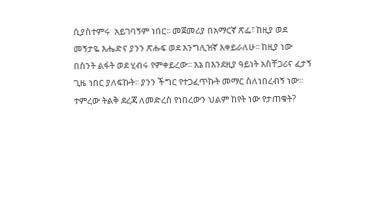ሲያስተምሩ  አይገባኝም ነበር፡፡ መጀመሪያ በአማርኛ ጽፌ፣ ከዚያ ወደ መኝታዬ እሔድና ያንን ጽሑፍ ወደ እንግሊዝኛ እቀይራለሁ፡፡ ከዚያ ነው በስንት ልፋት ወደ ሂብሩ የምቀይረው፡፡ እኔ በእንደዚያ ዓይነት አስቸጋሪና ፈታኝ ጊዜ ነበር ያለፍኩት፡፡ ያንን ችግር የተጋፈጥኩት መማር ስለነበረብኝ ነው፡፡
ተምረው ትልቅ ደረጃ ለመድረስ የነበረውን ህልም ከየት ነው የታጠቁት?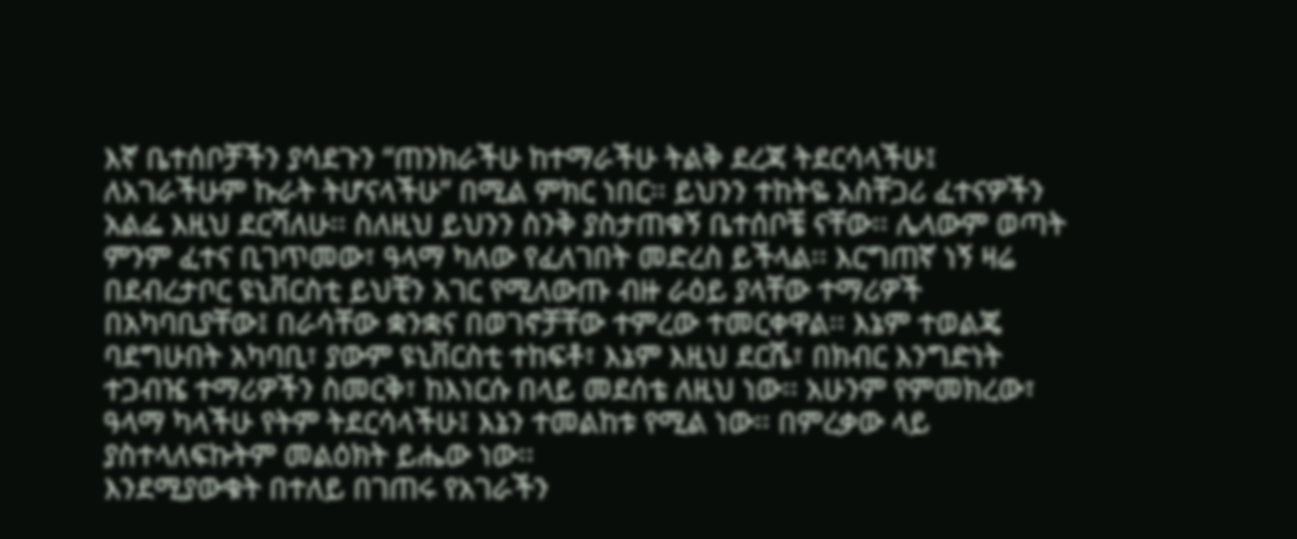እኛ ቤተሰቦቻችን ያሳደጉን “ጠንክራችሁ ከተማራችሁ ትልቅ ደረጃ ትደርሳላችሁ፤ ለአገራችሁም ኩራት ትሆናላችሁ” በሚል ምክር ነበር፡፡ ይህንን ተከትዬ አስቸጋሪ ፈተናዎችን አልፌ እዚህ ደርሻለሁ፡፡ ስለዚህ ይህንን ስንቅ ያስታጠቁኝ ቤተሰቦቼ ናቸው፡፡ ሌላውም ወጣት ምንም ፈተና ቢገጥመው፣ ዓላማ ካለው የፈለገበት መድረስ ይችላል፡፡ እርግጠኛ ነኝ ዛሬ በደብረታቦር ዩኒቨርስቲ ይህቺን አገር የሚለውጡ ብዙ ራዕይ ያላቸው ተማሪዎች በአካባቢያቸው፤ በራሳቸው ቋንቋና በወገኖቻቸው ተምረው ተመርቀዋል፡፡ እኔም ተወልጄ ባደግሁበት አካባቢ፣ ያውም ዩኒቨርስቲ ተከፍቶ፣ እኔም እዚህ ደርሼ፣ በክብር እንግድነት ተጋብዤ ተማሪዎችን ስመርቅ፣ ከእነርሱ በላይ መደሰቴ ለዚህ ነው፡፡ አሁንም የምመክረው፣ ዓላማ ካላችሁ የትም ትደርሳላችሁ፤ እኔን ተመልከቱ የሚል ነው፡፡ በምረቃው ላይ ያስተላለፍኩትም መልዕክት ይሔው ነው፡፡
እንደሚያውቁት በተለይ በገጠሩ የአገራችን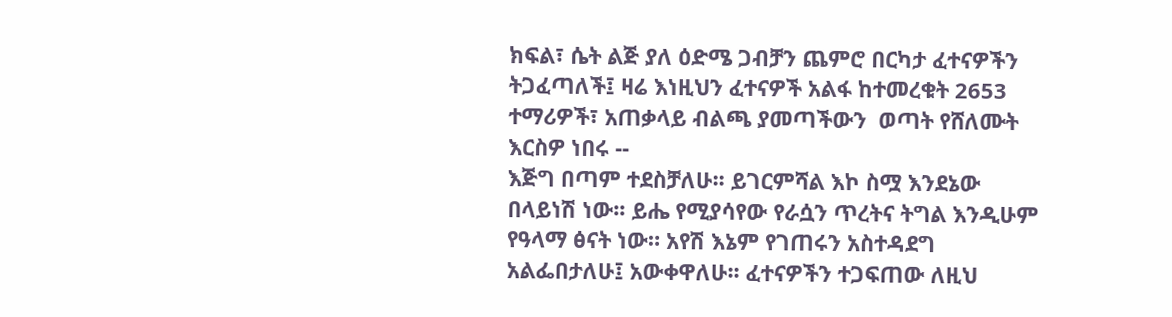ክፍል፣ ሴት ልጅ ያለ ዕድሜ ጋብቻን ጨምሮ በርካታ ፈተናዎችን ትጋፈጣለች፤ ዛሬ እነዚህን ፈተናዎች አልፋ ከተመረቁት 2653 ተማሪዎች፣ አጠቃላይ ብልጫ ያመጣችውን  ወጣት የሸለሙት እርስዎ ነበሩ --
እጅግ በጣም ተደስቻለሁ፡፡ ይገርምሻል እኮ ስሟ እንደኔው በላይነሽ ነው፡፡ ይሔ የሚያሳየው የራሷን ጥረትና ትግል እንዲሁም የዓላማ ፅናት ነው። አየሽ እኔም የገጠሩን አስተዳደግ አልፌበታለሁ፤ አውቀዋለሁ፡፡ ፈተናዎችን ተጋፍጠው ለዚህ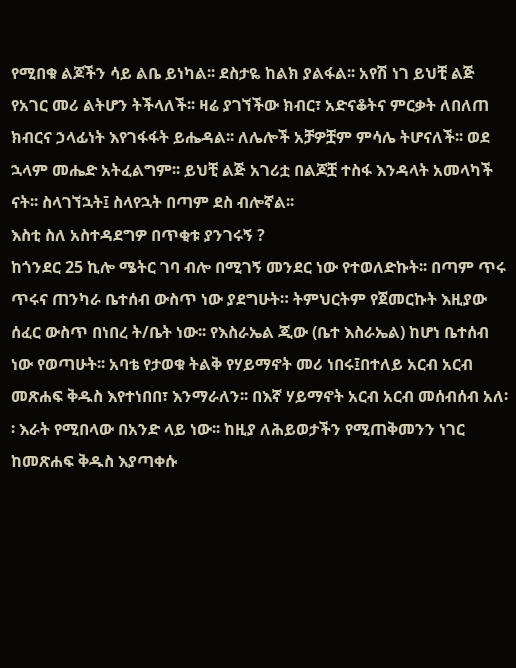የሚበቁ ልጆችን ሳይ ልቤ ይነካል፡፡ ደስታዬ ከልክ ያልፋል፡፡ አየሽ ነገ ይህቺ ልጅ የአገር መሪ ልትሆን ትችላለች፡፡ ዛሬ ያገኘችው ክብር፣ አድናቆትና ምርቃት ለበለጠ ክብርና ኃላፊነት እየገፋፋት ይሔዳል፡፡ ለሌሎች አቻዎቿም ምሳሌ ትሆናለች፡፡ ወደ ኋላም መሔድ አትፈልግም፡፡ ይህቺ ልጅ አገሪቷ በልጆቿ ተስፋ እንዳላት አመላካች ናት፡፡ ስላገኘኋት፤ ስላየኋት በጣም ደስ ብሎኛል፡፡
እስቲ ስለ አስተዳደግዎ በጥቂቱ ያንገሩኝ ?
ከጎንደር 25 ኪሎ ሜትር ገባ ብሎ በሚገኝ መንደር ነው የተወለድኩት፡፡ በጣም ጥሩ ጥሩና ጠንካራ ቤተሰብ ውስጥ ነው ያደግሁት። ትምህርትም የጀመርኩት እዚያው ሰፈር ውስጥ በነበረ ት/ቤት ነው፡፡ የእስራኤል ጂው (ቤተ እስራኤል) ከሆነ ቤተሰብ ነው የወጣሁት፡፡ አባቴ የታወቁ ትልቅ የሃይማኖት መሪ ነበሩ፤በተለይ አርብ አርብ መጽሐፍ ቅዱስ እየተነበበ፣ እንማራለን፡፡ በእኛ ሃይማኖት አርብ አርብ መሰብሰብ አለ፡፡ እራት የሚበላው በአንድ ላይ ነው፡፡ ከዚያ ለሕይወታችን የሚጠቅመንን ነገር ከመጽሐፍ ቅዱስ እያጣቀሱ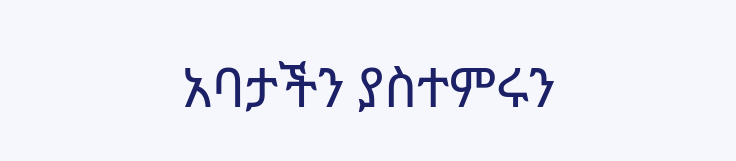አባታችን ያስተምሩን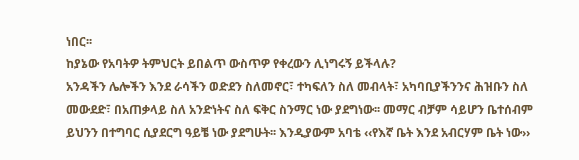ነበር፡፡
ከያኔው የአባትዎ ትምህርት ይበልጥ ውስጥዎ የቀረውን ሊነግሩኝ ይችላሉ?
አንዳችን ሌሎችን እንደ ራሳችን ወድደን ስለመኖር፣ ተካፍለን ስለ መብላት፣ አካባቢያችንንና ሕዝቡን ስለ መውደድ፣ በአጠቃላይ ስለ አንድነትና ስለ ፍቅር ስንማር ነው ያደግነው፡፡ መማር ብቻም ሳይሆን ቤተሰብም ይህንን በተግባር ሲያደርግ ዓይቼ ነው ያደግሁት፡፡ እንዲያውም አባቴ ‹‹የእኛ ቤት እንደ አብርሃም ቤት ነው››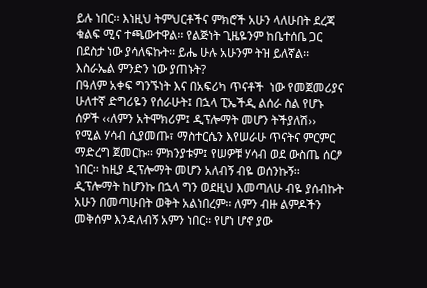ይሉ ነበር፡፡ እነዚህ ትምህርቶችና ምክሮች አሁን ላለሁበት ደረጃ ቁልፍ ሚና ተጫውተዋል፡፡ የልጅነት ጊዜዬንም ከቤተሰቤ ጋር በደስታ ነው ያሳለፍኩት፡፡ ይሔ ሁሉ አሁንም ትዝ ይለኛል፡፡
እስራኤል ምንድን ነው ያጠኑት?
በዓለም አቀፍ ግንኙነት እና በአፍሪካ ጥናቶች  ነው የመጀመሪያና ሁለተኛ ድግሪዬን የሰራሁት፤ በኋላ ፒኤችዲ ልሰራ ስል የሆኑ ሰዎች ‹‹ለምን አትሞክሪም፤ ዲፕሎማት መሆን ትችያለሽ›› የሚል ሃሳብ ሲያመጡ፣ ማስተርሴን እየሠራሁ ጥናትና ምርምር ማድረግ ጀመርኩ፡፡ ምክንያቱም፤ የሠዎቹ ሃሳብ ወደ ውስጤ ሰርፆ ነበር፡፡ ከዚያ ዲፕሎማት መሆን አለብኝ ብዬ ወሰንኩኝ፡፡ ዲፕሎማት ከሆንኩ በኋላ ግን ወደዚህ እመጣለሁ ብዬ ያሰብኩት አሁን በመጣሁበት ወቅት አልነበረም፡፡ ለምን ብዙ ልምዶችን መቅሰም እንዳለብኝ አምን ነበር፡፡ የሆነ ሆኖ ያው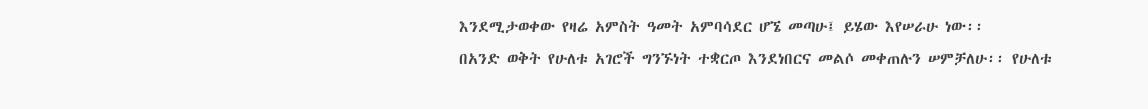እንደሚታወቀው የዛሬ አምስት ዓመት አምባሳደር ሆኜ መጣሁ፤ ይሄው እየሠራሁ ነው፡፡
በአንድ ወቅት የሁለቱ አገሮች ግንኙነት ተቋርጦ እንደነበርና መልሶ መቀጠሉን ሠምቻለሁ፡፡ የሁለቱ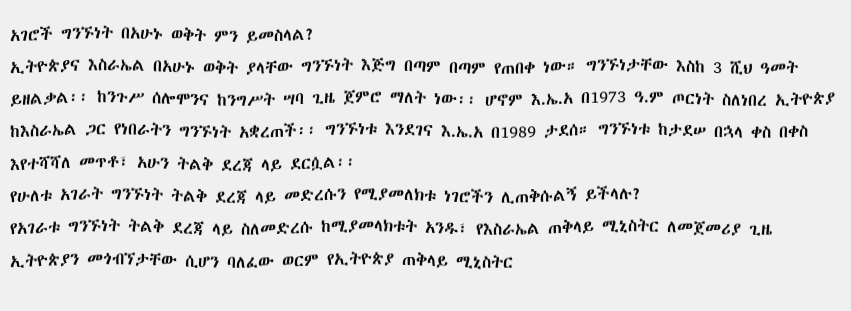አገሮች ግንኙነት በአሁኑ ወቅት ምን ይመስላል?
ኢትዮጵያና እስራኤል በአሁኑ ወቅት ያላቸው ግንኙነት እጅግ በጣም በጣም የጠበቀ ነው። ግንኙነታቸው እስከ 3 ሺህ ዓመት ይዘልቃል፡፡ ከንጉሥ ሰሎሞንና ከንግሥት ሣባ ጊዜ ጀምሮ ማለት ነው፡፡ ሆኖም እ.ኤ.አ በ1973 ዓ.ም ጦርነት ስለነበረ ኢትዮጵያ ከእስራኤል ጋር የነበራትን ግንኙነት አቋረጠች፡፡ ግንኙነቱ እንደገና እ.ኤ.አ በ1989 ታደሰ። ግንኙነቱ ከታደሠ በኋላ ቀስ በቀስ እየተሻሻለ መጥቶ፣ አሁን ትልቅ ደረጃ ላይ ደርሷል፡፡
የሁለቱ አገራት ግንኙነት ትልቅ ደረጃ ላይ መድረሱን የሚያመለክቱ ነገሮችን ሊጠቅሱልኝ ይችላሉ?
የአገራቱ ግንኙነት ትልቅ ደረጃ ላይ ስለመድረሱ ከሚያመላክቱት አንዱ፣ የእስራኤል ጠቅላይ ሚኒስትር ለመጀመሪያ ጊዜ ኢትዮጵያን መጎብኘታቸው ሲሆን ባለፈው ወርም የኢትዮጵያ ጠቅላይ ሚኒስትር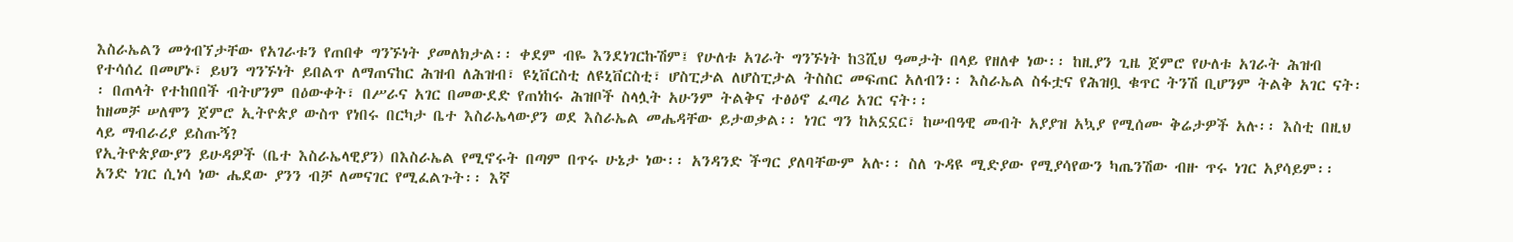እስራኤልን መጎብኘታቸው የአገራቱን የጠበቀ ግንኙነት ያመለክታል፡፡ ቀደም ብዬ እንደነገርኩሽም፤ የሁለቱ አገራት ግንኙነት ከ3ሺህ ዓመታት በላይ የዘለቀ ነው፡፡ ከዚያን ጊዜ ጀምሮ የሁለቱ አገራት ሕዝብ የተሳሰረ በመሆኑ፣ ይህን ግንኙነት ይበልጥ ለማጠናከር ሕዝብ ለሕዝብ፣ ዩኒቨርስቲ ለዩኒቨርስቲ፣ ሆስፒታል ለሆስፒታል ትስስር መፍጠር አለብን፡፡ እስራኤል ስፋቷና የሕዝቧ ቁጥር ትንሽ ቢሆንም ትልቅ አገር ናት፡፡ በጠላት የተከበበች ብትሆንም በዕውቀት፣ በሥራና አገር በመውደድ የጠነከሩ ሕዝቦች ስላሏት አሁንም ትልቅና ተፅዕኖ ፈጣሪ አገር ናት፡፡
ከዘመቻ ሠለሞን ጀምሮ ኢትዮጵያ ውስጥ የነበሩ በርካታ ቤተ እስራኤላውያን ወደ እስራኤል መሔዳቸው ይታወቃል፡፡ ነገር ግን ከአኗኗር፣ ከሠብዓዊ መብት አያያዝ አኳያ የሚሰሙ ቅሬታዎች አሉ፡፡ እስቲ በዚህ ላይ ማብራሪያ ይስጡኝ?
የኢትዮጵያውያን ይሁዳዎች (ቤተ እስራኤላዊያን) በእስራኤል የሚኖሩት በጣም በጥሩ ሁኔታ ነው፡፡ አንዳንድ ችግር ያለባቸውም አሉ፡፡ ስለ ጉዳዩ ሚድያው የሚያሳየውን ካጤንሽው ብዙ ጥሩ ነገር አያሳይም፡፡ አንድ ነገር ሲነሳ ነው ሔደው ያንን ብቻ ለመናገር የሚፈልጉት፡፡ እኛ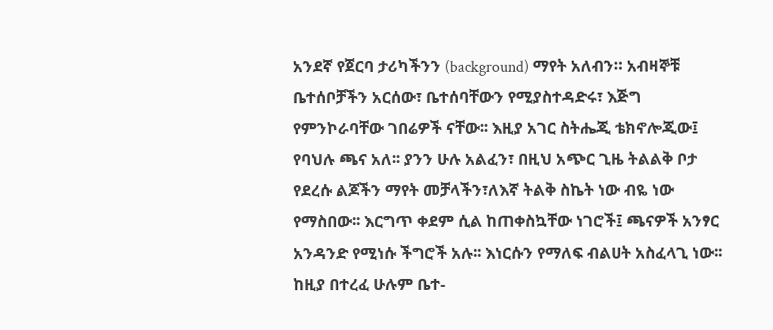አንደኛ የጀርባ ታሪካችንን (background) ማየት አለብን። አብዛኞቹ ቤተሰቦቻችን አርሰው፣ ቤተሰባቸውን የሚያስተዳድሩ፣ እጅግ የምንኮራባቸው ገበሬዎች ናቸው፡፡ እዚያ አገር ስትሔጂ ቴክኖሎጂው፤ የባህሉ ጫና አለ፡፡ ያንን ሁሉ አልፈን፣ በዚህ አጭር ጊዜ ትልልቅ ቦታ የደረሱ ልጆችን ማየት መቻላችን፣ለእኛ ትልቅ ስኬት ነው ብዬ ነው የማስበው፡፡ እርግጥ ቀደም ሲል ከጠቀስኳቸው ነገሮች፤ ጫናዎች አንፃር አንዳንድ የሚነሱ ችግሮች አሉ፡፡ እነርሱን የማለፍ ብልሀት አስፈላጊ ነው፡፡ ከዚያ በተረፈ ሁሉም ቤተ-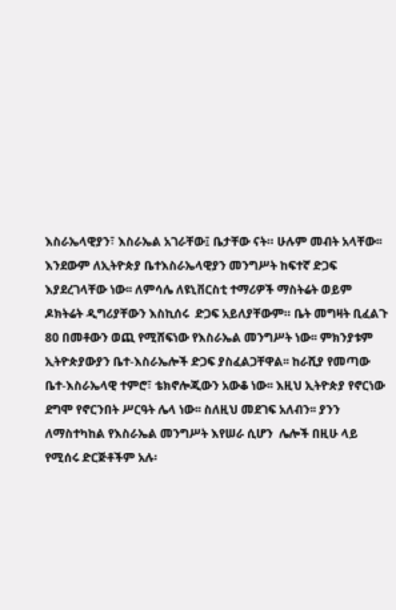እስራኤላዊያን፣ እስራኤል አገራቸው፤ ቤታቸው ናት። ሁሉም መብት አላቸው፡፡ እንደውም ለኢትዮጵያ ቤተእስራኤላዊያን መንግሥት ከፍተኛ ድጋፍ እያደረገላቸው ነው፡፡ ለምሳሌ ለዩኒቨርስቲ ተማሪዎች ማስትሬት ወይም ዶክትሬት ዲግሪያቸውን እስኪሰሩ  ድጋፍ አይለያቸውም። ቤት መግዛት ቢፈልጉ 80 በመቶውን ወጪ የሚሸፍነው የእስራኤል መንግሥት ነው፡፡ ምክንያቱም ኢትዮጵያውያን ቤተ-እስራኤሎች ድጋፍ ያስፈልጋቸዋል፡፡ ከራሺያ የመጣው ቤተ-እስራኤላዊ ተምሮ፣ ቴክኖሎጂውን አውቆ ነው፡፡ እዚህ ኢትዮጵያ የኖርነው ደግሞ የኖርንበት ሥርዓት ሌላ ነው፡፡ ስለዚህ መደገፍ አለብን፡፡ ያንን ለማስተካከል የእስራኤል መንግሥት እየሠራ ሲሆን  ሌሎች በዚሁ ላይ የሚሰሩ ድርጅቶችም አሉ፡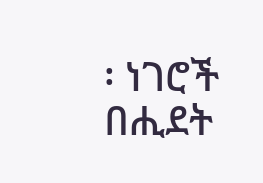፡ ነገሮች በሒደት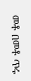መቶ በመቶ ጥሩ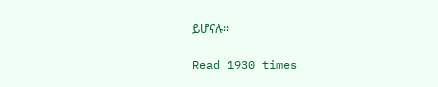ይሆናሉ፡፡

Read 1930 times